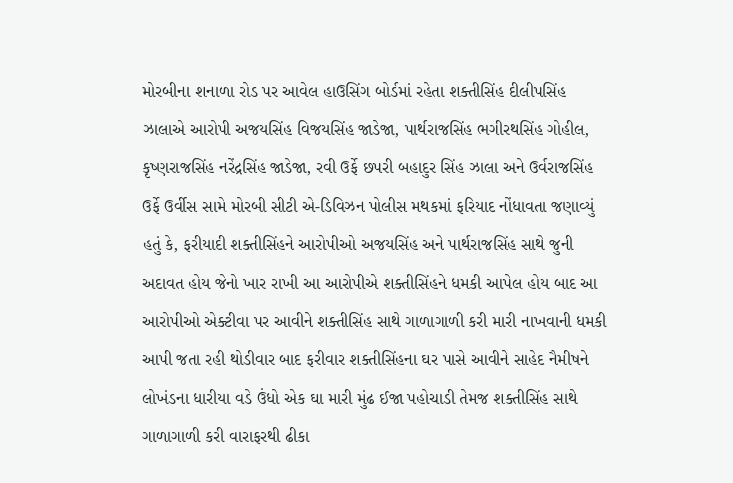મોરબીના શનાળા રોડ પર આવેલ હાઉસિંગ બોર્ડમાં રહેતા શક્તીસિંહ દીલીપસિંહ ઝાલાએ આરોપી અજયસિંહ વિજયસિંહ જાડેજા, પાર્થરાજસિંહ ભગીરથસિંહ ગોહીલ, કૃષ્ણરાજસિંહ નરેંદ્રસિંહ જાડેજા, રવી ઉર્ફે છપરી બહાદુર સિંહ ઝાલા અને ઉર્વરાજસિંહ ઉર્ફે ઉર્વીસ સામે મોરબી સીટી એ-ડિવિઝન પોલીસ મથકમાં ફરિયાદ નોંધાવતા જણાવ્યું હતું કે, ફરીયાદી શક્તીસિંહને આરોપીઓ અજયસિંહ અને પાર્થરાજસિંહ સાથે જુની અદાવત હોય જેનો ખાર રાખી આ આરોપીએ શક્તીસિંહને ધમકી આપેલ હોય બાદ આ આરોપીઓ એક્ટીવા પર આવીને શક્તીસિંહ સાથે ગાળાગાળી કરી મારી નાખવાની ધમકી આપી જતા રહી થોડીવાર બાદ ફરીવાર શક્તીસિંહના ઘર પાસે આવીને સાહેદ નૈમીષને લોખંડના ધારીયા વડે ઉંધો એક ઘા મારી મુંઢ ઈજા પહોચાડી તેમજ શક્તીસિંહ સાથે ગાળાગાળી કરી વારાફરથી ઢીકા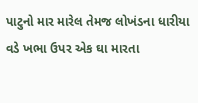પાટુનો માર મારેલ તેમજ લોખંડના ધારીયા વડે ખભા ઉપર એક ઘા મારતા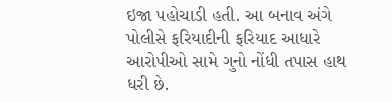ઇજા પહોચાડી હતી. આ બનાવ અંગે પોલીસે ફરિયાદીની ફરિયાદ આધારે આરોપીઓ સામે ગુનો નોંધી તપાસ હાથ ધરી છે.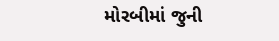મોરબીમાં જુની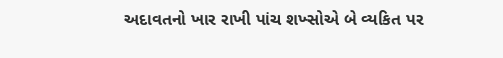અદાવતનો ખાર રાખી પાંચ શખ્સોએ બે વ્યકિત પર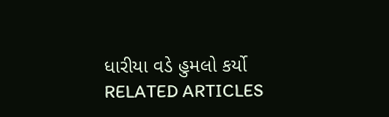ધારીયા વડે હુમલો કર્યો
RELATED ARTICLES